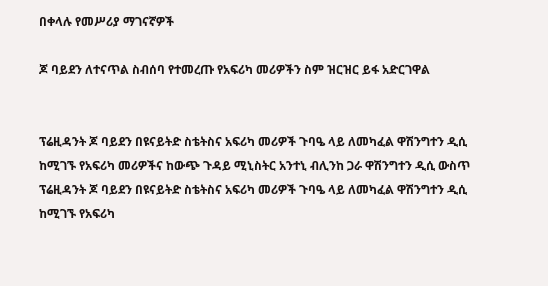በቀላሉ የመሥሪያ ማገናኛዎች

ጆ ባይደን ለተናጥል ስብሰባ የተመረጡ የአፍሪካ መሪዎችን ስም ዝርዝር ይፋ አድርገዋል


ፕሬዚዳንት ጆ ባይደን በዩናይትድ ስቴትስና አፍሪካ መሪዎች ጉባዔ ላይ ለመካፈል ዋሽንግተን ዲሲ ከሚገኙ የአፍሪካ መሪዎችና ከውጭ ጉዳይ ሚኒስትር አንተኒ ብሊንከ ጋራ ዋሽንግተን ዲሲ ውስጥ
ፕሬዚዳንት ጆ ባይደን በዩናይትድ ስቴትስና አፍሪካ መሪዎች ጉባዔ ላይ ለመካፈል ዋሽንግተን ዲሲ ከሚገኙ የአፍሪካ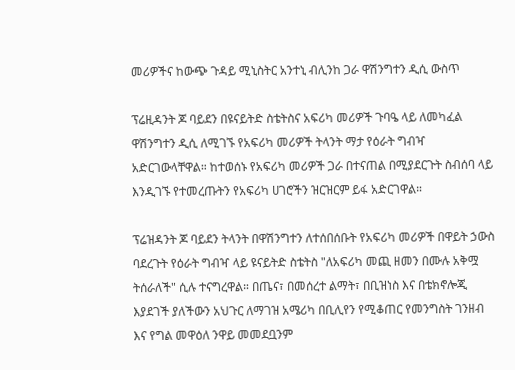መሪዎችና ከውጭ ጉዳይ ሚኒስትር አንተኒ ብሊንከ ጋራ ዋሽንግተን ዲሲ ውስጥ

ፕሬዚዳንት ጆ ባይደን በዩናይትድ ስቴትስና አፍሪካ መሪዎች ጉባዔ ላይ ለመካፈል ዋሽንግተን ዲሲ ለሚገኙ የአፍሪካ መሪዎች ትላንት ማታ የዕራት ግብዣ አድርገውላቸዋል። ከተወሰኑ የአፍሪካ መሪዎች ጋራ በተናጠል በሚያደርጉት ስብሰባ ላይ እንዲገኙ የተመረጡትን የአፍሪካ ሀገሮችን ዝርዝርም ይፋ አድርገዋል።

ፕሬዝዳንት ጆ ባይደን ትላንት በዋሽንግተን ለተሰበሰቡት የአፍሪካ መሪዎች በዋይት ኃውስ ባደረጉት የዕራት ግብዣ ላይ ዩናይትድ ስቴትስ "ለአፍሪካ መጪ ዘመን በሙሉ አቅሟ ትሰራለች" ሲሉ ተናግረዋል። በጤና፣ በመሰረተ ልማት፣ በቢዝነስ እና በቴክኖሎጂ እያደገች ያለችውን አህጉር ለማገዝ አሜሪካ በቢሊየን የሚቆጠር የመንግስት ገንዘብ እና የግል መዋዕለ ንዋይ መመደቧንም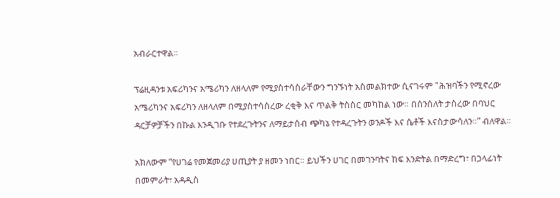አብራርተዋል።

ፕሬዚዳንቱ አፍሪካንና አሜሪካን ለዘላለም የሚያስተሳስራቸውን ግንኙነት አስመልክተው ሲናገሩም "ሕዝባችን የሚኖረው አሜሪካንና አፍሪካን ለዘላለም በሚያስተሳስረው ረቂቅ እና ጥልቅ ትስስር መካከል ነው። በሰንሰለት ታስረው በባህር ዳርቻዎቻችን በኩል እንዲገቡ የተደረጉትንና ለማይታሰብ ጭካኔ የተዳረጉትን ወንዶች እና ሴቶች እናስታውሳለን።” ብለዋል።

አክለውም “የሀገሬ የመጀመሪያ ሀጢያት ያ ዘመን ነበር። ይህችን ሀገር በመገንባትና ከፍ እንድትል በማድረግ፣ በኃላፊነት በመምራት፣ አዳዲስ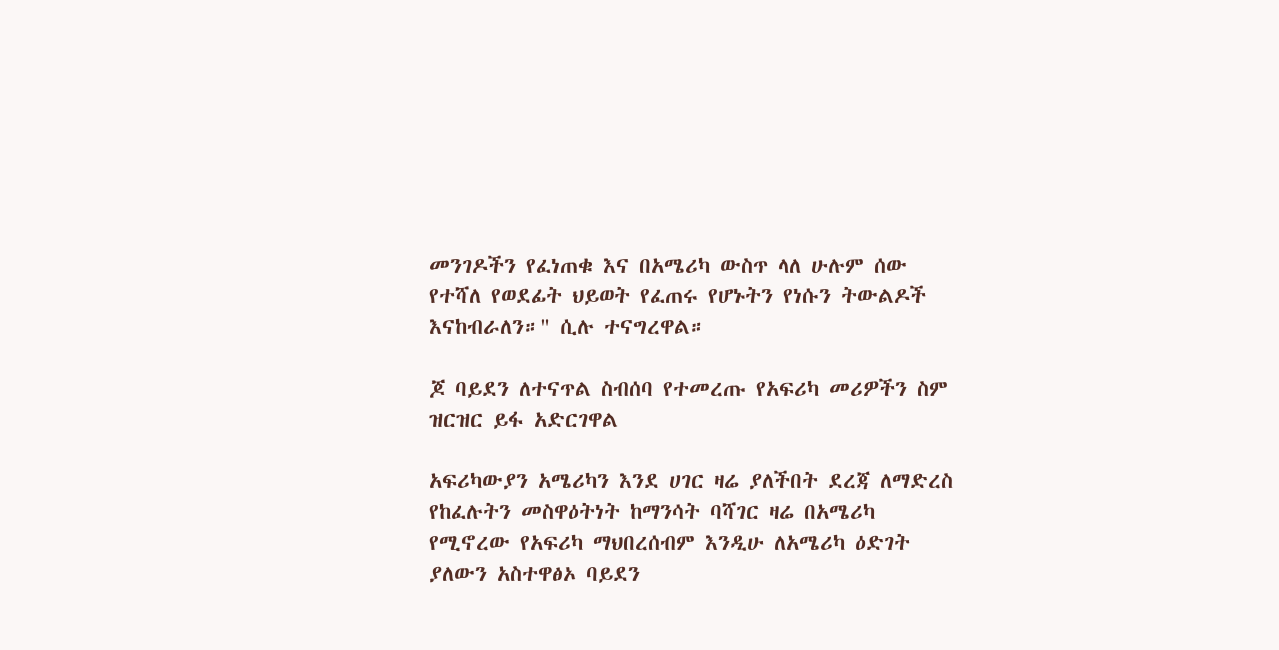መንገዶችን የፈነጠቁ እና በአሜሪካ ውስጥ ላለ ሁሉም ሰው የተሻለ የወደፊት ህይወት የፈጠሩ የሆኑትን የነሱን ትውልዶች እናከብራለን።" ሲሉ ተናግረዋል።

ጆ ባይደን ለተናጥል ስብሰባ የተመረጡ የአፍሪካ መሪዎችን ስም ዝርዝር ይፋ አድርገዋል

አፍሪካውያን አሜሪካን እንደ ሀገር ዛሬ ያለችበት ደረጃ ለማድረስ የከፈሉትን መስዋዕትነት ከማንሳት ባሻገር ዛሬ በአሜሪካ የሚኖረው የአፍሪካ ማህበረሰብም እንዲሁ ለአሜሪካ ዕድገት ያለውን አስተዋፅኦ ባይደን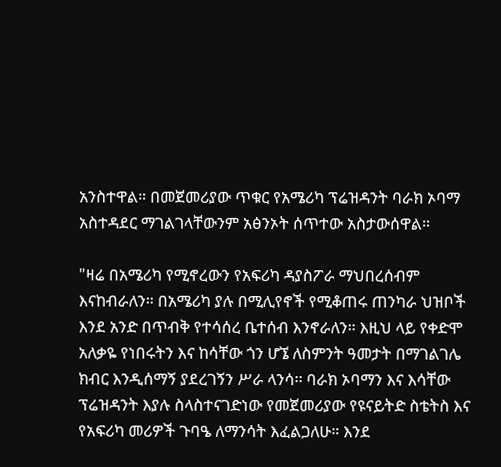አንስተዋል። በመጀመሪያው ጥቁር የአሜሪካ ፕሬዝዳንት ባራክ ኦባማ አስተዳደር ማገልገላቸውንም አፅንኦት ሰጥተው አስታውሰዋል።

"ዛሬ በአሜሪካ የሚኖረውን የአፍሪካ ዳያስፖራ ማህበረሰብም እናከብራለን። በአሜሪካ ያሉ በሚሊየኖች የሚቆጠሩ ጠንካራ ህዝቦች እንደ አንድ በጥብቅ የተሳሰረ ቤተሰብ እንኖራለን። እዚህ ላይ የቀድሞ አለቃዬ የነበሩትን እና ከሳቸው ጎን ሆኜ ለስምንት ዓመታት በማገልገሌ ክብር እንዲሰማኝ ያደረገኝን ሥራ ላንሳ፡፡ ባራክ ኦባማን እና እሳቸው ፕሬዝዳንት እያሉ ስላስተናገድነው የመጀመሪያው የዩናይትድ ስቴትስ እና የአፍሪካ መሪዎች ጉባዔ ለማንሳት እፈልጋለሁ። እንደ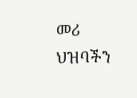መሪ ህዝባችን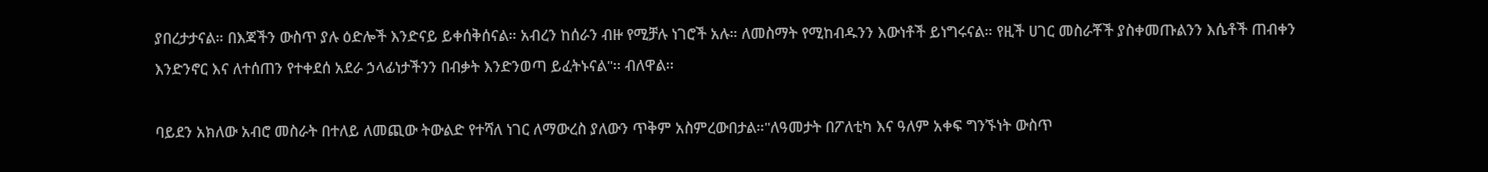ያበረታታናል። በእጃችን ውስጥ ያሉ ዕድሎች እንድናይ ይቀሰቅሰናል። አብረን ከሰራን ብዙ የሚቻሉ ነገሮች አሉ። ለመስማት የሚከብዱንን እውነቶች ይነግሩናል። የዚች ሀገር መስራቾች ያስቀመጡልንን እሴቶች ጠብቀን እንድንኖር እና ለተሰጠን የተቀደሰ አደራ ኃላፊነታችንን በብቃት እንድንወጣ ይፈትኑናል"፡፡ ብለዋል፡፡

ባይደን አክለው አብሮ መስራት በተለይ ለመጪው ትውልድ የተሻለ ነገር ለማውረስ ያለውን ጥቅም አስምረውበታል።"ለዓመታት በፖለቲካ እና ዓለም አቀፍ ግንኙነት ውስጥ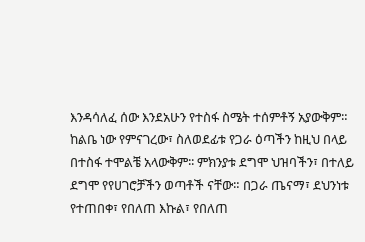እንዳሳለፈ ሰው እንደአሁን የተስፋ ስሜት ተሰምቶኝ አያውቅም። ከልቤ ነው የምናገረው፣ ስለወደፊቱ የጋራ ዕጣችን ከዚህ በላይ በተስፋ ተሞልቼ አላውቅም፡፡ ምክንያቱ ደግሞ ህዝባችን፣ በተለይ ደግሞ የየሀገሮቻችን ወጣቶች ናቸው። በጋራ ጤናማ፣ ደህንነቱ የተጠበቀ፣ የበለጠ እኩል፣ የበለጠ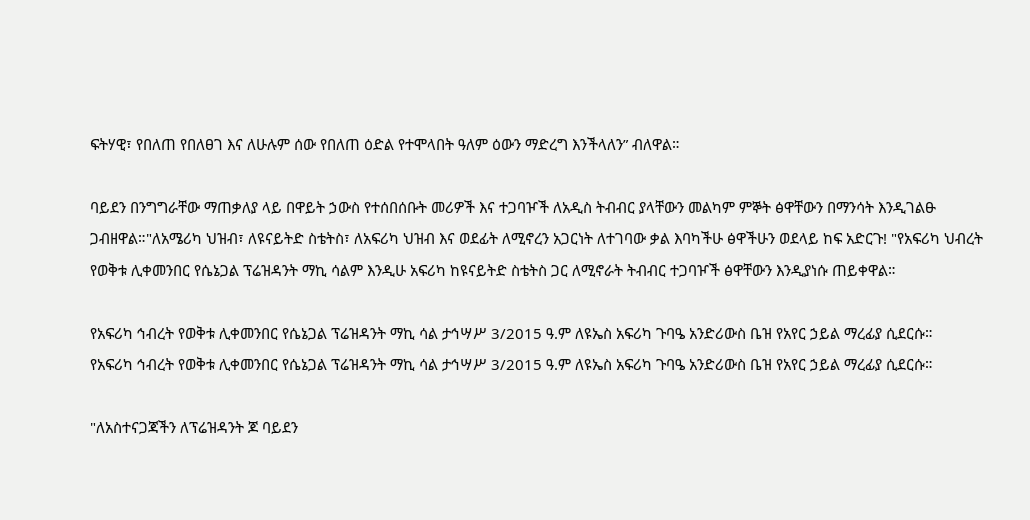ፍትሃዊ፣ የበለጠ የበለፀገ እና ለሁሉም ሰው የበለጠ ዕድል የተሞላበት ዓለም ዕውን ማድረግ እንችላለን” ብለዋል።

ባይደን በንግግራቸው ማጠቃለያ ላይ በዋይት ኃውስ የተሰበሰቡት መሪዎች እና ተጋባዦች ለአዲስ ትብብር ያላቸውን መልካም ምኞት ፅዋቸውን በማንሳት እንዲገልፁ ጋብዘዋል።"ለአሜሪካ ህዝብ፣ ለዩናይትድ ስቴትስ፣ ለአፍሪካ ህዝብ እና ወደፊት ለሚኖረን አጋርነት ለተገባው ቃል እባካችሁ ፅዋችሁን ወደላይ ከፍ አድርጉ! "የአፍሪካ ህብረት የወቅቱ ሊቀመንበር የሴኔጋል ፕሬዝዳንት ማኪ ሳልም እንዲሁ አፍሪካ ከዩናይትድ ስቴትስ ጋር ለሚኖራት ትብብር ተጋባዦች ፅዋቸውን እንዲያነሱ ጠይቀዋል።

የአፍሪካ ኅብረት የወቅቱ ሊቀመንበር የሴኔጋል ፕሬዝዳንት ማኪ ሳል ታኅሣሥ 3/2015 ዓ.ም ለዩኤስ አፍሪካ ጉባዔ አንድሪውስ ቤዝ የአየር ኃይል ማረፊያ ሲደርሱ።
የአፍሪካ ኅብረት የወቅቱ ሊቀመንበር የሴኔጋል ፕሬዝዳንት ማኪ ሳል ታኅሣሥ 3/2015 ዓ.ም ለዩኤስ አፍሪካ ጉባዔ አንድሪውስ ቤዝ የአየር ኃይል ማረፊያ ሲደርሱ።

"ለአስተናጋጃችን ለፕሬዝዳንት ጆ ባይደን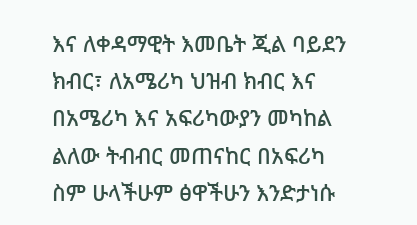እና ለቀዳማዊት እመቤት ጂል ባይደን ክብር፣ ለአሜሪካ ህዝብ ክብር እና በአሜሪካ እና አፍሪካውያን መካከል ልለው ትብብር መጠናከር በአፍሪካ ስም ሁላችሁም ፅዋችሁን እንድታነሱ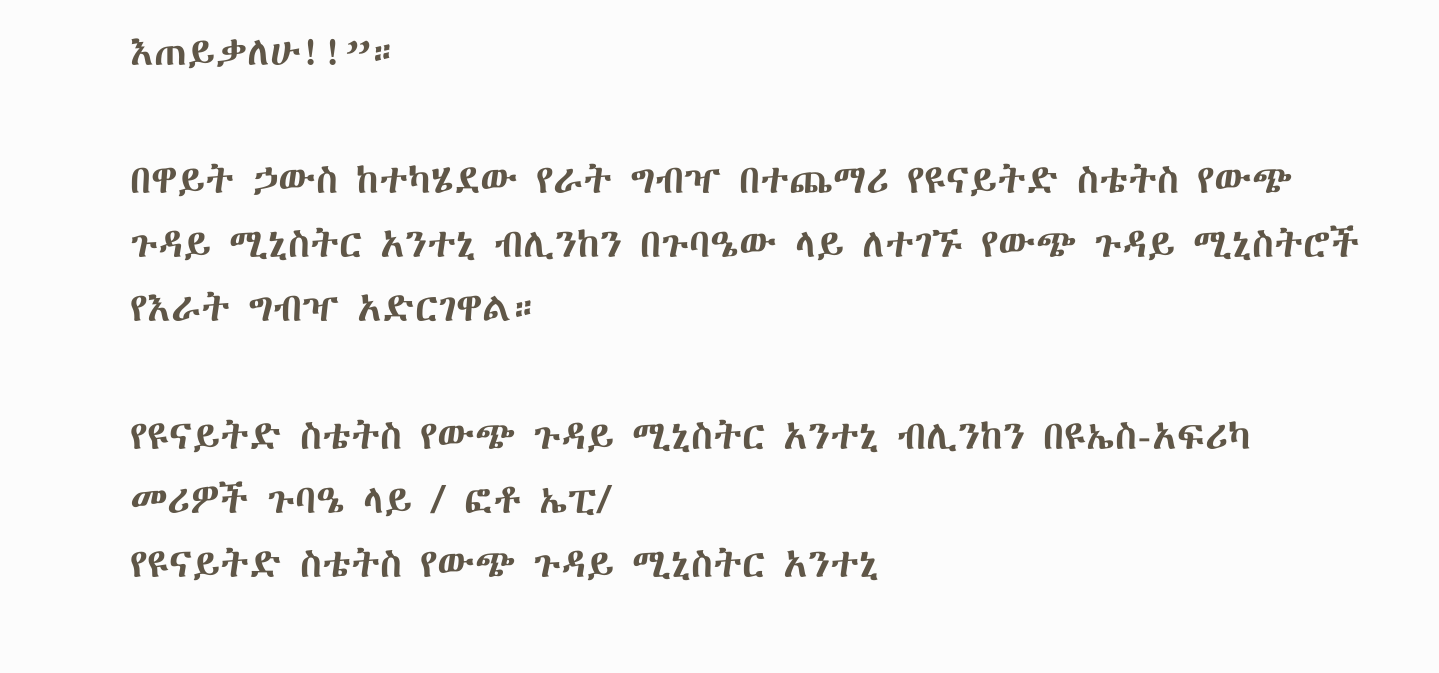እጠይቃለሁ!!”።

በዋይት ኃውስ ከተካሄደው የራት ግብዣ በተጨማሪ የዩናይትድ ስቴትስ የውጭ ጉዳይ ሚኒስትር አንተኒ ብሊንከን በጉባዔው ላይ ለተገኙ የውጭ ጉዳይ ሚኒስትሮች የእራት ግብዣ አድርገዋል።

የዩናይትድ ስቴትስ የውጭ ጉዳይ ሚኒስትር አንተኒ ብሊንከን በዩኤስ-አፍሪካ መሪዎች ጉባዔ ላይ / ፎቶ ኤፒ/
የዩናይትድ ስቴትስ የውጭ ጉዳይ ሚኒስትር አንተኒ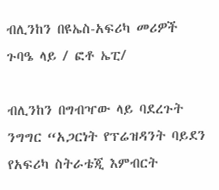ብሊንከን በዩኤስ-አፍሪካ መሪዎች ጉባዔ ላይ / ፎቶ ኤፒ/

ብሊንከን በግብዣው ላይ ባደረጉት ንግግር “አጋርነት የፕሬዝዳንት ባይደን የአፍሪካ ስትራቴጂ እምብርት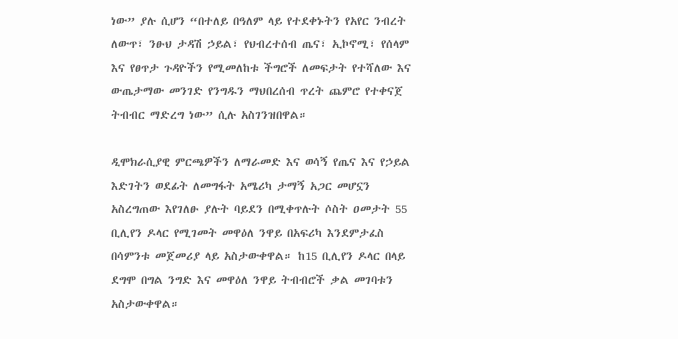ነው” ያሉ ሲሆን “በተለይ በዓለም ላይ የተደቀኑትን የአየር ንብረት ለውጥ፣ ንፁህ ታዳሽ ኃይል፣ የህብረተሰብ ጤና፣ ኢኮኖሚ፣ የሰላም እና የፀጥታ ጉዳዮችን የሚመለከቱ ችግሮች ለመፍታት የተሻለው እና ውጤታማው መንገድ የንግዱን ማህበረሰብ ጥረት ጨምሮ የተቀናጀ ትብብር ማድረግ ነው” ሲሉ አስገንዝበዋል።

ዲሞክራሲያዊ ምርጫዎችን ለማራመድ እና ወሳኝ የጤና እና የኃይል እድገትን ወደፊት ለመግፋት አሜሪካ ታማኝ አጋር መሆኗን አስረግጠው እየገለፁ ያሉት ባይደን በሚቀጥሉት ሶስት ዐመታት 55 ቢሊየን ዶላር የሚገመት መዋዕለ ንዋይ በአፍሪካ እንደምታፈስ በሳምንቱ መጀመሪያ ላይ አስታውቀዋል። ከ15 ቢሊየን ዶላር በላይ ደግሞ በግል ንግድ እና መዋዕለ ንዋይ ትብብሮች ቃል መገባቱን አስታውቀዋል።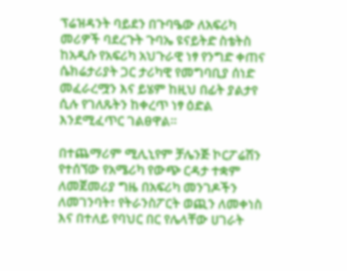ፕሬዝዳንት ባይደን በጉባዔው ለአፍሪካ መሪዎች ባደረጉት ጉባኤ ዩናይትድ ስቴትስ ከአዲሱ የአፍሪካ አህጉራዊ ነፃ የንግድ ቀጠና ሴክሬታሪያት ጋር ታሪካዊ የመግባቢያ ሰነድ መፈራረሟን እና ይሄም ከዚህ በፊት ያልታየ ሲሉ የገለጹትን ከቀረጥ ነፃ ዕድል እንደሚፈጥር ገልፀዋል።

በተጨማሪም ሚሊኒየም ቻሌንጅ ኮርፖሬሽን የተሰኘው የአሜሪካ የውጭ ርዳታ ተቋም ለመጀመሪያ ግዜ በአፍሪካ መንገዶችን ለመገንባት፣ የትራንስፖርት ወጪን ለመቀነስ እና በተለይ የባህር በር የሌላቸው ሀገራት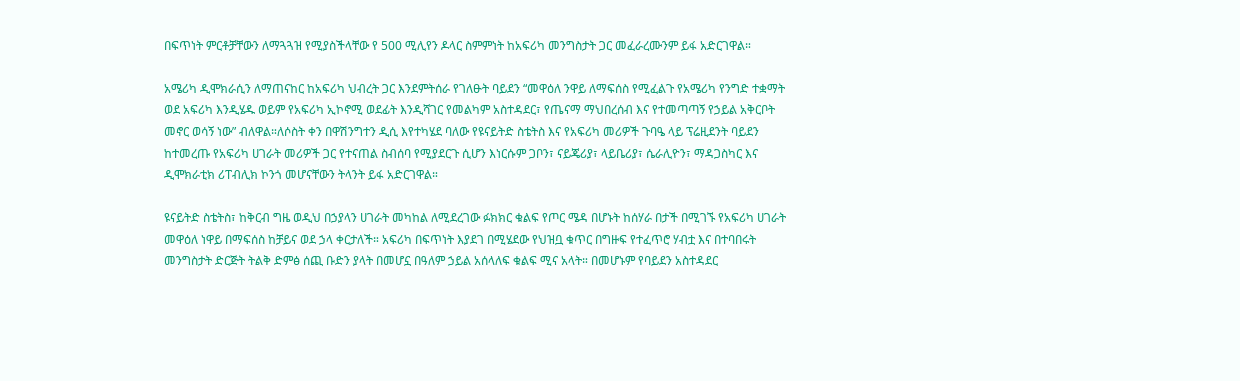በፍጥነት ምርቶቻቸውን ለማጓጓዝ የሚያስችላቸው የ 500 ሚሊየን ዶላር ስምምነት ከአፍሪካ መንግስታት ጋር መፈራረሙንም ይፋ አድርገዋል።

አሜሪካ ዲሞክራሲን ለማጠናከር ከአፍሪካ ህብረት ጋር እንደምትሰራ የገለፁት ባይደን “መዋዕለ ንዋይ ለማፍሰስ የሚፈልጉ የአሜሪካ የንግድ ተቋማት ወደ አፍሪካ እንዲሄዱ ወይም የአፍሪካ ኢኮኖሚ ወደፊት እንዲሻገር የመልካም አስተዳደር፣ የጤናማ ማህበረሰብ እና የተመጣጣኝ የኃይል አቅርቦት መኖር ወሳኝ ነው” ብለዋል።ለሶስት ቀን በዋሽንግተን ዲሲ እየተካሄደ ባለው የዩናይትድ ስቴትስ እና የአፍሪካ መሪዎች ጉባዔ ላይ ፕሬዚደንት ባይደን ከተመረጡ የአፍሪካ ሀገራት መሪዎች ጋር የተናጠል ስብሰባ የሚያደርጉ ሲሆን እነርሱም ጋቦን፣ ናይጄሪያ፣ ላይቤሪያ፣ ሴራሊዮን፣ ማዳጋስካር እና ዲሞክራቲክ ሪፐብሊክ ኮንጎ መሆናቸውን ትላንት ይፋ አድርገዋል።

ዩናይትድ ስቴትስ፣ ከቅርብ ግዜ ወዲህ በኃያላን ሀገራት መካከል ለሚደረገው ፉክክር ቁልፍ የጦር ሜዳ በሆኑት ከሰሃራ በታች በሚገኙ የአፍሪካ ሀገራት መዋዕለ ነዋይ በማፍሰስ ከቻይና ወደ ኃላ ቀርታለች። አፍሪካ በፍጥነት እያደገ በሚሄደው የህዝቧ ቁጥር በግዙፍ የተፈጥሮ ሃብቷ እና በተባበሩት መንግስታት ድርጅት ትልቅ ድምፅ ሰጪ ቡድን ያላት በመሆኗ በዓለም ኃይል አሰላለፍ ቁልፍ ሚና አላት። በመሆኑም የባይደን አስተዳደር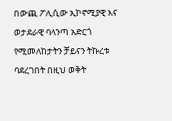በውጪ ፖሊሲው ኢኮኖሚያዊ እና ወታደራዊ ባላንጣ አድርጎ የሚመለከታትን ቻይናን ትኩረቱ ባደረገበት በዚህ ወቅት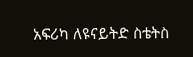አፍሪካ ለዩናይትድ ስቴትስ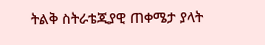ትልቅ ስትራቴጂያዊ ጠቀሜታ ያላት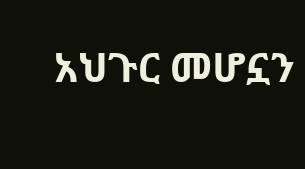አህጉር መሆኗን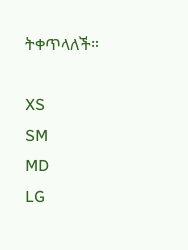ትቀጥላለች።

XS
SM
MD
LG